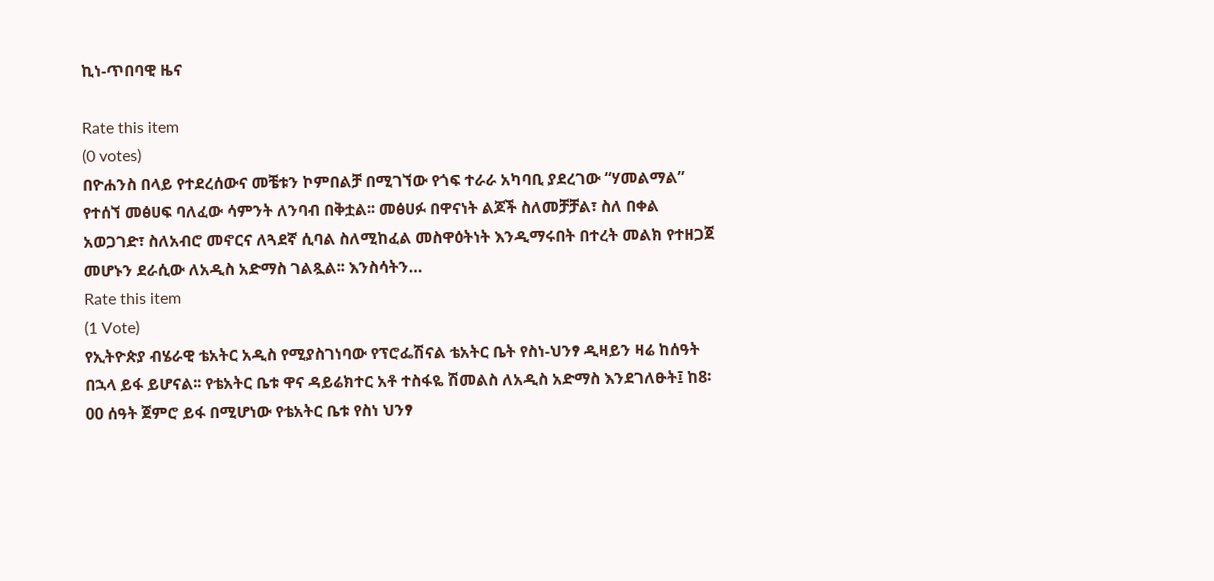ኪነ-ጥበባዊ ዜና

Rate this item
(0 votes)
በዮሐንስ በላይ የተደረሰውና መቼቱን ኮምበልቻ በሚገኘው የጎፍ ተራራ አካባቢ ያደረገው “ሃመልማል” የተሰኘ መፅሀፍ ባለፈው ሳምንት ለንባብ በቅቷል፡፡ መፅሀፉ በዋናነት ልጆች ስለመቻቻል፣ ስለ በቀል አወጋገድ፣ ስለአብሮ መኖርና ለጓደኛ ሲባል ስለሚከፈል መስዋዕትነት እንዲማሩበት በተረት መልክ የተዘጋጀ መሆኑን ደራሲው ለአዲስ አድማስ ገልጿል፡፡ እንስሳትን…
Rate this item
(1 Vote)
የኢትዮጵያ ብሄራዊ ቴአትር አዲስ የሚያስገነባው የፕሮፌሽናል ቴአትር ቤት የስነ-ህንፃ ዲዛይን ዛሬ ከሰዓት በኋላ ይፋ ይሆናል፡፡ የቴአትር ቤቱ ዋና ዳይሬክተር አቶ ተስፋዬ ሽመልስ ለአዲስ አድማስ እንደገለፁት፤ ከ8፡00 ሰዓት ጀምሮ ይፋ በሚሆነው የቴአትር ቤቱ የስነ ህንፃ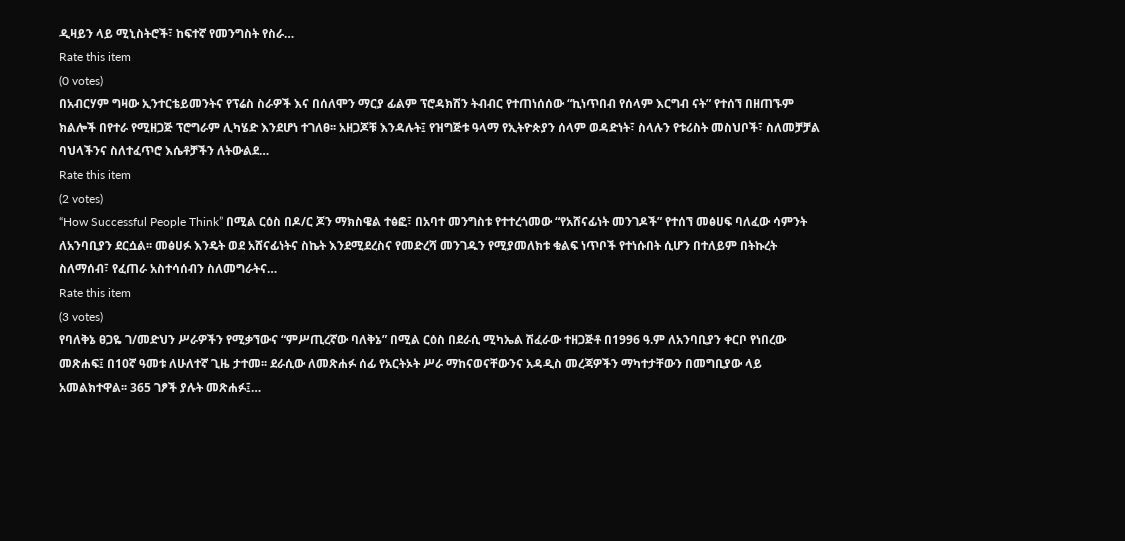ዲዛይን ላይ ሚኒስትሮች፣ ከፍተኛ የመንግስት የስራ…
Rate this item
(0 votes)
በአብርሃም ግዛው ኢንተርቴይመንትና የፕሬስ ስራዎች እና በሰለሞን ማርያ ፊልም ፕሮዳክሽን ትብብር የተጠነሰሰው “ኪነጥበብ የሰላም እርግብ ናት” የተሰኘ በዘጠኙም ክልሎች በየተራ የሚዘጋጅ ፕሮግራም ሊካሄድ እንደሆነ ተገለፀ፡፡ አዘጋጆቹ እንዳሉት፤ የዝግጅቱ ዓላማ የኢትዮጵያን ሰላም ወዳድነት፣ ስላሉን የቱሪስት መስህቦች፣ ስለመቻቻል ባህላችንና ስለተፈጥሮ እሴቶቻችን ለትውልደ…
Rate this item
(2 votes)
“How Successful People Think” በሚል ርዕስ በዶ/ር ጆን ማክስዌል ተፅፎ፣ በአባተ መንግስቱ የተተረጎመው “የአሸናፊነት መንገዶች” የተሰኘ መፅሀፍ ባለፈው ሳምንት ለአንባቢያን ደርሷል፡፡ መፅሀፉ እንዴት ወደ አሸናፊነትና ስኬት እንደሚደረስና የመድረሻ መንገዱን የሚያመለክቱ ቁልፍ ነጥቦች የተነሱበት ሲሆን በተለይም በትኩረት ስለማሰብ፣ የፈጠራ አስተሳሰብን ስለመግራትና…
Rate this item
(3 votes)
የባለቅኔ ፀጋዬ ገ/መድህን ሥራዎችን የሚቃኘውና “ምሥጢረኛው ባለቅኔ” በሚል ርዕስ በደራሲ ሚካኤል ሽፈራው ተዘጋጅቶ በ1996 ዓ.ም ለአንባቢያን ቀርቦ የነበረው መጽሐፍ፤ በ10ኛ ዓመቱ ለሁለተኛ ጊዜ ታተመ፡፡ ደራሲው ለመጽሐፉ ሰፊ የአርትኦት ሥራ ማከናወናቸውንና አዳዲስ መረጃዎችን ማካተታቸውን በመግቢያው ላይ አመልክተዋል፡፡ 365 ገፆች ያሉት መጽሐፉ፤…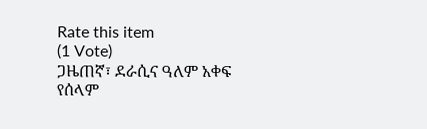Rate this item
(1 Vote)
ጋዜጠኛ፣ ደራሲና ዓለም አቀፍ የሰላም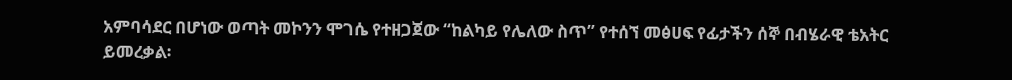አምባሳደር በሆነው ወጣት መኮንን ሞገሴ የተዘጋጀው “ከልካይ የሌለው ስጥ” የተሰኘ መፅሀፍ የፊታችን ሰኞ በብሄራዊ ቴአትር ይመረቃል፡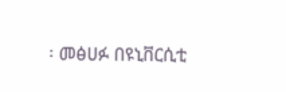፡ መፅሀፉ በዩኒቨርሲቲ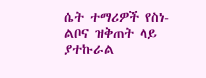ሴት ተማሪዎች የስነ-ልቦና ዝቅጠት ላይ ያተኩራል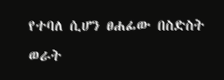የተባለ ሲሆን ፀሐፊው በስድስት ወራት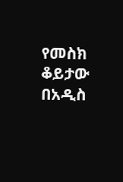የመስክ ቆይታው በአዲስ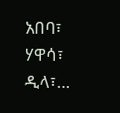አበባ፣ ሃዋሳ፣ ዲላ፣…